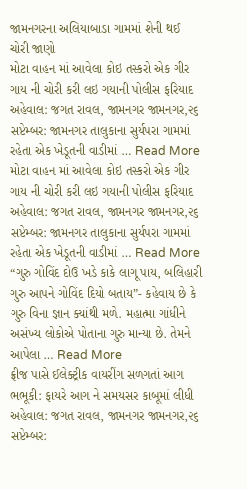જામનગરના અલિયાબાડા ગામમાં શેની થઈ ચોરી જાણો
મોટા વાહન માં આવેલા કોઇ તસ્કરો એક ગીર ગાય ની ચોરી કરી લઇ ગયાની પોલીસ ફરિયાદ અહેવાલ: જગત રાવલ, જામનગર જામનગર,૨૬ સપ્ટેમ્બર: જામનગર તાલુકાના સુર્યપરા ગામમાં રહેતા એક ખેડૂતની વાડીમાં … Read More
મોટા વાહન માં આવેલા કોઇ તસ્કરો એક ગીર ગાય ની ચોરી કરી લઇ ગયાની પોલીસ ફરિયાદ અહેવાલ: જગત રાવલ, જામનગર જામનગર,૨૬ સપ્ટેમ્બર: જામનગર તાલુકાના સુર્યપરા ગામમાં રહેતા એક ખેડૂતની વાડીમાં … Read More
“ગુરુ ગોવિંદ દોઉ ખડે કાકે લાગૂ પાય, બલિહારી ગુરુ આપને ગોવિંદ દિયો બતાય”- કહેવાય છે કે ગુરુ વિના જ્ઞાન ક્યાંથી મળે. મહાત્મા ગાંધીને અસંખ્ય લોકોએ પોતાના ગુરુ માન્યા છે. તેમને આપેલા … Read More
ફ્રીજ પાસે ઈલેક્ટ્રીક વાયરીંગ સળગતાં આગ ભભૂકી: ફાયરે આગ ને સમયસર કાબૂમાં લીધી અહેવાલ: જગત રાવલ, જામનગર જામનગર,૨૬ સપ્ટેમ્બર: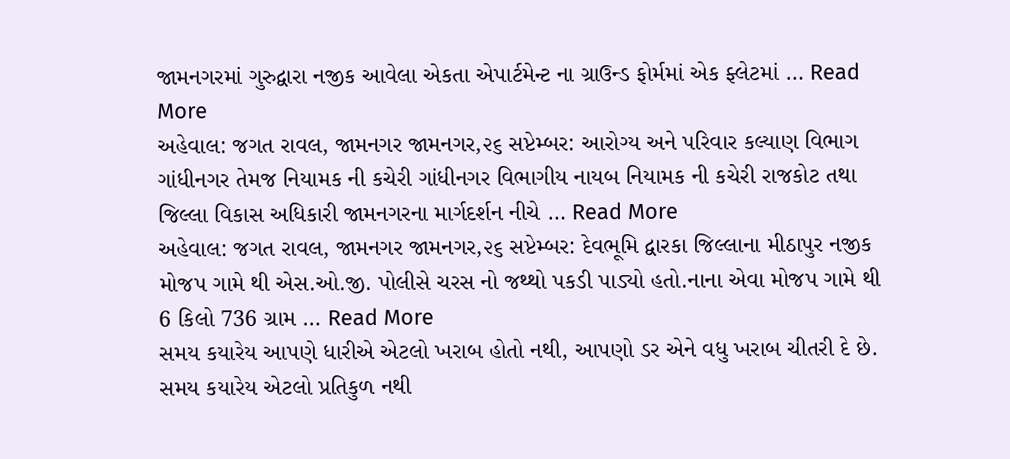જામનગરમાં ગુરુદ્વારા નજીક આવેલા એકતા એપાર્ટમેન્ટ ના ગ્રાઉન્ડ ફોર્મમાં એક ફ્લેટમાં … Read More
અહેવાલ: જગત રાવલ, જામનગર જામનગર,૨૬ સપ્ટેમ્બર: આરોગ્ય અને પરિવાર કલ્યાણ વિભાગ ગાંધીનગર તેમજ નિયામક ની કચેરી ગાંધીનગર વિભાગીય નાયબ નિયામક ની કચેરી રાજકોટ તથા જિલ્લા વિકાસ અધિકારી જામનગરના માર્ગદર્શન નીચે … Read More
અહેવાલ: જગત રાવલ, જામનગર જામનગર,૨૬ સપ્ટેમ્બર: દેવભૂમિ દ્વારકા જિલ્લાના મીઠાપુર નજીક મોજપ ગામે થી એસ.ઓ.જી. પોલીસે ચરસ નો જથ્થો પકડી પાડ્યો હતો.નાના એવા મોજપ ગામે થી 6 કિલો 736 ગ્રામ … Read More
સમય કયારેય આપણે ધારીએ એટલો ખરાબ હોતો નથી, આપણો ડર એને વધુ ખરાબ ચીતરી દે છે. સમય કયારેય એટલો પ્રતિકુળ નથી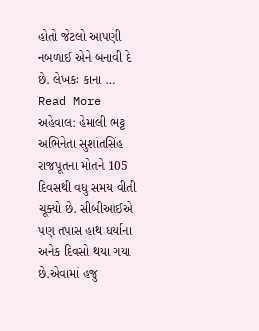હોતો જેટલો આપણી નબળાઈ એને બનાવી દે છે. લેખકઃ કાના … Read More
અહેવાલ: હેમાલી ભટ્ટ અભિનેતા સુશાંતસિંહ રાજપૂતના મોતને 105 દિવસથી વધુ સમય વીતી ચૂક્યો છે. સીબીઆઈએ પણ તપાસ હાથ ધર્યાના અનેક દિવસો થયા ગયા છે.એવામાં હજુ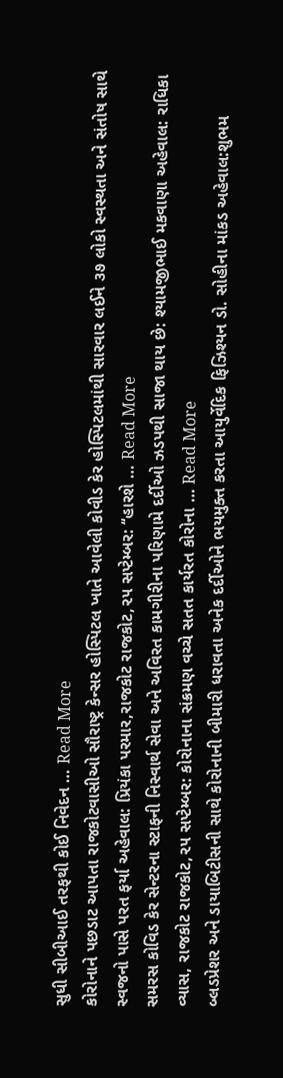સુધી સીબીઆઈ તરફથી કોઈ નિવેદન … Read More
કોરોનાને પછડાટ આપતા રાજકોટવાસીઓ સૌરાષ્ટ્ર કેન્સર હોસ્પિટલ ખાતે આવેલી કોવીડ કેર હોસ્પિટલમાંથી સારવાર લઈને ૩૭ લોકો સ્વસ્થતા અને સંતોષ સાથે સ્વજનો પાસે પરત ફર્યા અહેવાલ: પ્રિયંકા પરમાર,રાજકોટ રાજકોટ,૨૫ સપ્ટેમ્બર: ‘‘હારશે … Read More
સમરસ કોવિડ કેર સેન્ટરના સ્ટાફની નિસ્વાર્થ સેવા અને અવિરત કામગીરીના પરિણામે દર્દીઓ ઝડપથી સાજા થાય છે: શ્યામજીભાઈ મકવાણા અહેવાલ: રાધિકા વ્યાસ, રાજકોટ રાજકોટ,૨૫ સપ્ટેમ્બર: કોરોનાના સંક્રમણ વચ્ચે સતત કાર્યરત કોરોના … Read More
બ્લડપ્રેશર અને ડાયાબિટીસની સાથે કોરોનાની બીમારી ધરાવતા અનેક દર્દીઓને ભયમુક્ત કરતા આયુર્વેદિક ફિઝિશ્યન ડો. સોહીના માંકડ અહેવાલ:શુભમ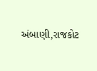અંબાણી,રાજકોટ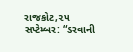રાજકોટ,૨૫ સપ્ટેમ્બર: “ડરવાની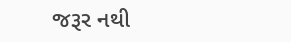જરૂર નથી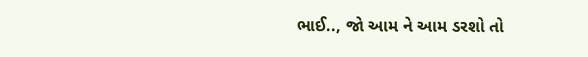ભાઈ.., જો આમ ને આમ ડરશો તો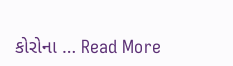કોરોના … Read More